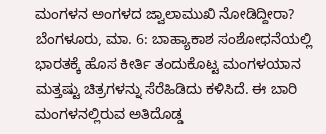ಮಂಗಳನ ಅಂಗಳದ ಜ್ವಾಲಾಮುಖಿ ನೋಡಿದ್ದೀರಾ?
ಬೆಂಗಳೂರು, ಮಾ. 6: ಬಾಹ್ಯಾಕಾಶ ಸಂಶೋಧನೆಯಲ್ಲಿ ಭಾರತಕ್ಕೆ ಹೊಸ ಕೀರ್ತಿ ತಂದುಕೊಟ್ಟ ಮಂಗಳಯಾನ ಮತ್ತಷ್ಟು ಚಿತ್ರಗಳನ್ನು ಸೆರೆಹಿಡಿದು ಕಳಿಸಿದೆ. ಈ ಬಾರಿ ಮಂಗಳನಲ್ಲಿರುವ ಅತಿದೊಡ್ಡ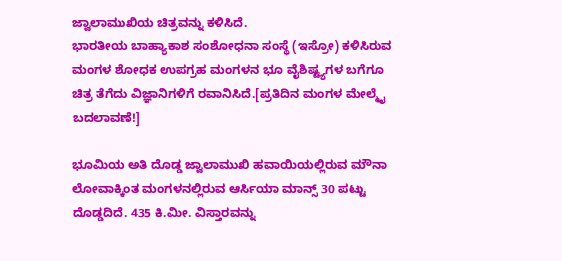ಜ್ವಾಲಾಮುಖಿಯ ಚಿತ್ರವನ್ನು ಕಳಿಸಿದೆ.
ಭಾರತೀಯ ಬಾಹ್ಯಾಕಾಶ ಸಂಶೋಧನಾ ಸಂಸ್ಥೆ (ಇಸ್ರೋ) ಕಳಿಸಿರುವ ಮಂಗಳ ಶೋಧಕ ಉಪಗ್ರಹ ಮಂಗಳನ ಭೂ ವೈಶಿಷ್ಟ್ಯಗಳ ಬಗೆಗೂ ಚಿತ್ರ ತೆಗೆದು ವಿಜ್ಞಾನಿಗಳಿಗೆ ರವಾನಿಸಿದೆ.[ಪ್ರತಿದಿನ ಮಂಗಳ ಮೇಲ್ಮೈ ಬದಲಾವಣೆ!]

ಭೂಮಿಯ ಅತಿ ದೊಡ್ಡ ಜ್ವಾಲಾಮುಖಿ ಹವಾಯಿಯಲ್ಲಿರುವ ಮೌನಾ ಲೋವಾಕ್ಕಿಂತ ಮಂಗಳನಲ್ಲಿರುವ ಆರ್ಸಿಯಾ ಮಾನ್ಸ್ 30 ಪಟ್ಟು ದೊಡ್ಡದಿದೆ. 435 ಕಿ.ಮೀ. ವಿಸ್ತಾರವನ್ನು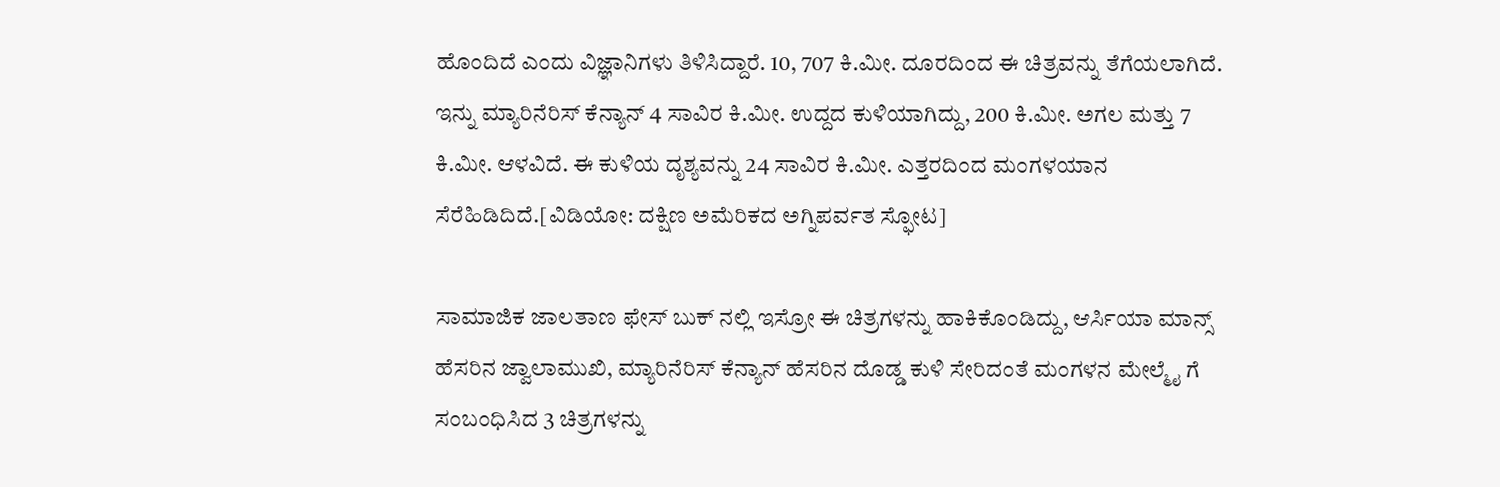ಹೊಂದಿದೆ ಎಂದು ವಿಜ್ಞಾನಿಗಳು ತಿಳಿಸಿದ್ದಾರೆ. 10, 707 ಕಿ.ಮೀ. ದೂರದಿಂದ ಈ ಚಿತ್ರವನ್ನು ತೆಗೆಯಲಾಗಿದೆ. ಇನ್ನು ಮ್ಯಾರಿನೆರಿಸ್ ಕೆನ್ಯಾನ್ 4 ಸಾವಿರ ಕಿ.ಮೀ. ಉದ್ದದ ಕುಳಿಯಾಗಿದ್ದು, 200 ಕಿ.ಮೀ. ಅಗಲ ಮತ್ತು 7 ಕಿ.ಮೀ. ಆಳವಿದೆ. ಈ ಕುಳಿಯ ದೃಶ್ಯವನ್ನು 24 ಸಾವಿರ ಕಿ.ಮೀ. ಎತ್ತರದಿಂದ ಮಂಗಳಯಾನ ಸೆರೆಹಿಡಿದಿದೆ.[ವಿಡಿಯೋ: ದಕ್ಷಿಣ ಅಮೆರಿಕದ ಅಗ್ನಿಪರ್ವತ ಸ್ಫೋಟ]

ಸಾಮಾಜಿಕ ಜಾಲತಾಣ ಫೇಸ್ ಬುಕ್ ನಲ್ಲಿ ಇಸ್ರೋ ಈ ಚಿತ್ರಗಳನ್ನು ಹಾಕಿಕೊಂಡಿದ್ದು, ಆರ್ಸಿಯಾ ಮಾನ್ಸ್ ಹೆಸರಿನ ಜ್ವಾಲಾಮುಖಿ, ಮ್ಯಾರಿನೆರಿಸ್ ಕೆನ್ಯಾನ್ ಹೆಸರಿನ ದೊಡ್ಡ ಕುಳಿ ಸೇರಿದಂತೆ ಮಂಗಳನ ಮೇಲ್ಮೈ ಗೆ ಸಂಬಂಧಿಸಿದ 3 ಚಿತ್ರಗಳನ್ನು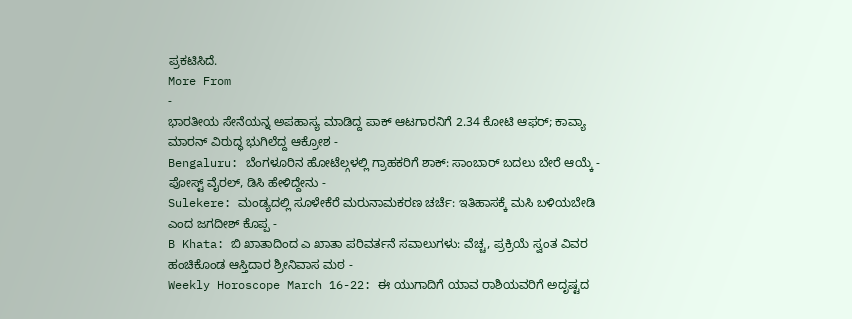ಪ್ರಕಟಿಸಿದೆ.
More From
-
ಭಾರತೀಯ ಸೇನೆಯನ್ನ ಅಪಹಾಸ್ಯ ಮಾಡಿದ್ದ ಪಾಕ್ ಆಟಗಾರನಿಗೆ 2.34 ಕೋಟಿ ಆಫರ್; ಕಾವ್ಯಾ ಮಾರನ್ ವಿರುದ್ಧ ಭುಗಿಲೆದ್ದ ಆಕ್ರೋಶ -
Bengaluru: ಬೆಂಗಳೂರಿನ ಹೋಟೆಲ್ಗಳಲ್ಲಿ ಗ್ರಾಹಕರಿಗೆ ಶಾಕ್: ಸಾಂಬಾರ್ ಬದಲು ಬೇರೆ ಆಯ್ಕೆ - ಪೋಸ್ಟ್ ವೈರಲ್, ಡಿಸಿ ಹೇಳಿದ್ದೇನು -
Sulekere: ಮಂಡ್ಯದಲ್ಲಿ ಸೂಳೇಕೆರೆ ಮರುನಾಮಕರಣ ಚರ್ಚೆ: ಇತಿಹಾಸಕ್ಕೆ ಮಸಿ ಬಳಿಯಬೇಡಿ ಎಂದ ಜಗದೀಶ್ ಕೊಪ್ಪ -
B Khata: ಬಿ ಖಾತಾದಿಂದ ಎ ಖಾತಾ ಪರಿವರ್ತನೆ ಸವಾಲುಗಳು: ವೆಚ್ಚ, ಪ್ರಕ್ರಿಯೆ ಸ್ವಂತ ವಿವರ ಹಂಚಿಕೊಂಡ ಆಸ್ತಿದಾರ ಶ್ರೀನಿವಾಸ ಮಠ -
Weekly Horoscope March 16-22: ಈ ಯುಗಾದಿಗೆ ಯಾವ ರಾಶಿಯವರಿಗೆ ಅದೃಷ್ಟದ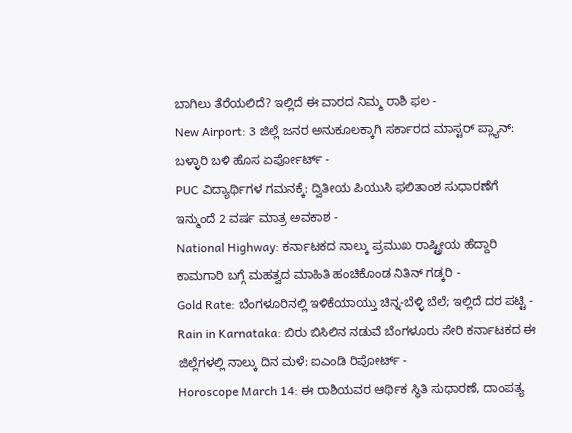ಬಾಗಿಲು ತೆರೆಯಲಿದೆ? ಇಲ್ಲಿದೆ ಈ ವಾರದ ನಿಮ್ಮ ರಾಶಿ ಫಲ -
New Airport: 3 ಜಿಲ್ಲೆ ಜನರ ಅನುಕೂಲಕ್ಕಾಗಿ ಸರ್ಕಾರದ ಮಾಸ್ಟರ್ ಪ್ಲ್ಯಾನ್: ಬಳ್ಳಾರಿ ಬಳಿ ಹೊಸ ಏರ್ಪೋರ್ಟ್ -
PUC ವಿದ್ಯಾರ್ಥಿಗಳ ಗಮನಕ್ಕೆ: ದ್ವಿತೀಯ ಪಿಯುಸಿ ಫಲಿತಾಂಶ ಸುಧಾರಣೆಗೆ ಇನ್ಮುಂದೆ 2 ವರ್ಷ ಮಾತ್ರ ಅವಕಾಶ -
National Highway: ಕರ್ನಾಟಕದ ನಾಲ್ಕು ಪ್ರಮುಖ ರಾಷ್ಟ್ರೀಯ ಹೆದ್ದಾರಿ ಕಾಮಗಾರಿ ಬಗ್ಗೆ ಮಹತ್ವದ ಮಾಹಿತಿ ಹಂಚಿಕೊಂಡ ನಿತಿನ್ ಗಡ್ಕರಿ -
Gold Rate: ಬೆಂಗಳೂರಿನಲ್ಲಿ ಇಳಿಕೆಯಾಯ್ತು ಚಿನ್ನ-ಬೆಳ್ಳಿ ಬೆಲೆ; ಇಲ್ಲಿದೆ ದರ ಪಟ್ಟಿ -
Rain in Karnataka: ಬಿರು ಬಿಸಿಲಿನ ನಡುವೆ ಬೆಂಗಳೂರು ಸೇರಿ ಕರ್ನಾಟಕದ ಈ ಜಿಲ್ಲೆಗಳಲ್ಲಿ ನಾಲ್ಕು ದಿನ ಮಳೆ: ಐಎಂಡಿ ರಿಪೋರ್ಟ್ -
Horoscope March 14: ಈ ರಾಶಿಯವರ ಆರ್ಥಿಕ ಸ್ಥಿತಿ ಸುಧಾರಣೆ, ದಾಂಪತ್ಯ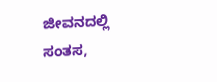ಜೀವನದಲ್ಲಿ ಸಂತಸ,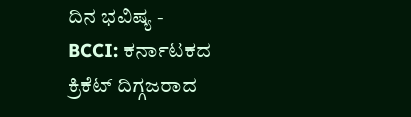ದಿನ ಭವಿಷ್ಯ -
BCCI: ಕರ್ನಾಟಕದ ಕ್ರಿಕೆಟ್ ದಿಗ್ಗಜರಾದ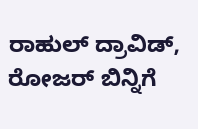ರಾಹುಲ್ ದ್ರಾವಿಡ್, ರೋಜರ್ ಬಿನ್ನಿಗೆ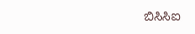ಬಿಸಿಸಿಐ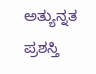ಅತ್ಯುನ್ನತ ಪ್ರಶಸ್ತಿ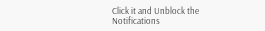Click it and Unblock the Notifications